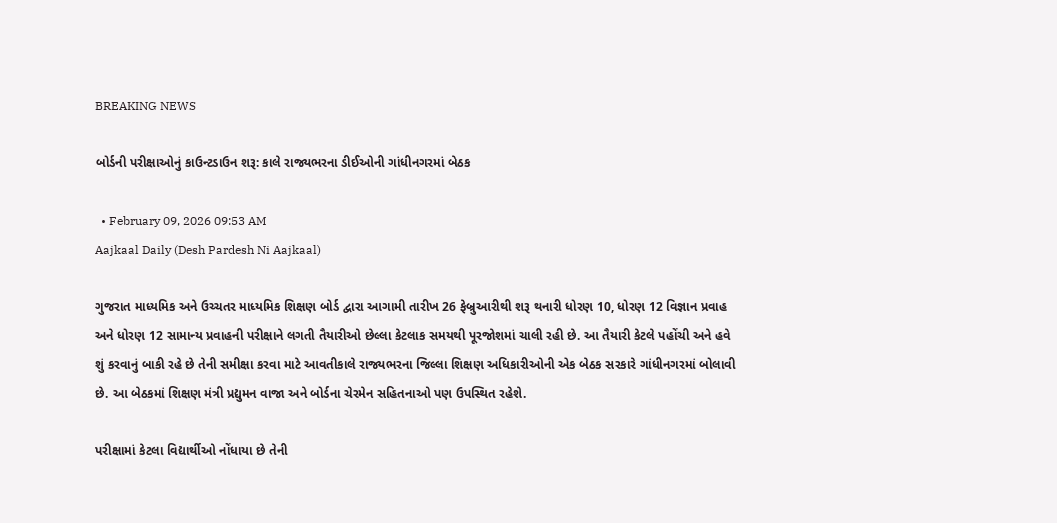BREAKING NEWS

બોર્ડની પરીક્ષાઓનું કાઉન્ટડાઉન શરૂ: કાલે રાજ્યભરના ડીઈઓની ગાંધીનગરમાં બેઠક

  • February 09, 2026 09:53 AM
Aajkaal Daily (Desh Pardesh Ni Aajkaal)

ગુજરાત માધ્યમિક અને ઉચ્ચતર માધ્યમિક શિક્ષણ બોર્ડ દ્વારા આગામી તારીખ 26 ફેબ્રુઆરીથી શરૂ થનારી ધોરણ 10, ધોરણ 12 વિજ્ઞાન પ્રવાહ અને ધોરણ 12 સામાન્ય પ્રવાહની પરીક્ષાને લગતી તૈયારીઓ છેલ્લા કેટલાક સમયથી પૂરજોશમાં ચાલી રહી છે. આ તૈયારી કેટલે પહોંચી અને હવે શું કરવાનું બાકી રહે છે તેની સમીક્ષા કરવા માટે આવતીકાલે રાજ્યભરના જિલ્લા શિક્ષણ અધિકારીઓની એક બેઠક સરકારે ગાંધીનગરમાં બોલાવી છે. આ બેઠકમાં શિક્ષણ મંત્રી પ્રદ્યુમન વાજા અને બોર્ડના ચેરમેન સહિતનાઓ પણ ઉપસ્થિત રહેશે.

પરીક્ષામાં કેટલા વિદ્યાર્થીઓ નોંધાયા છે તેની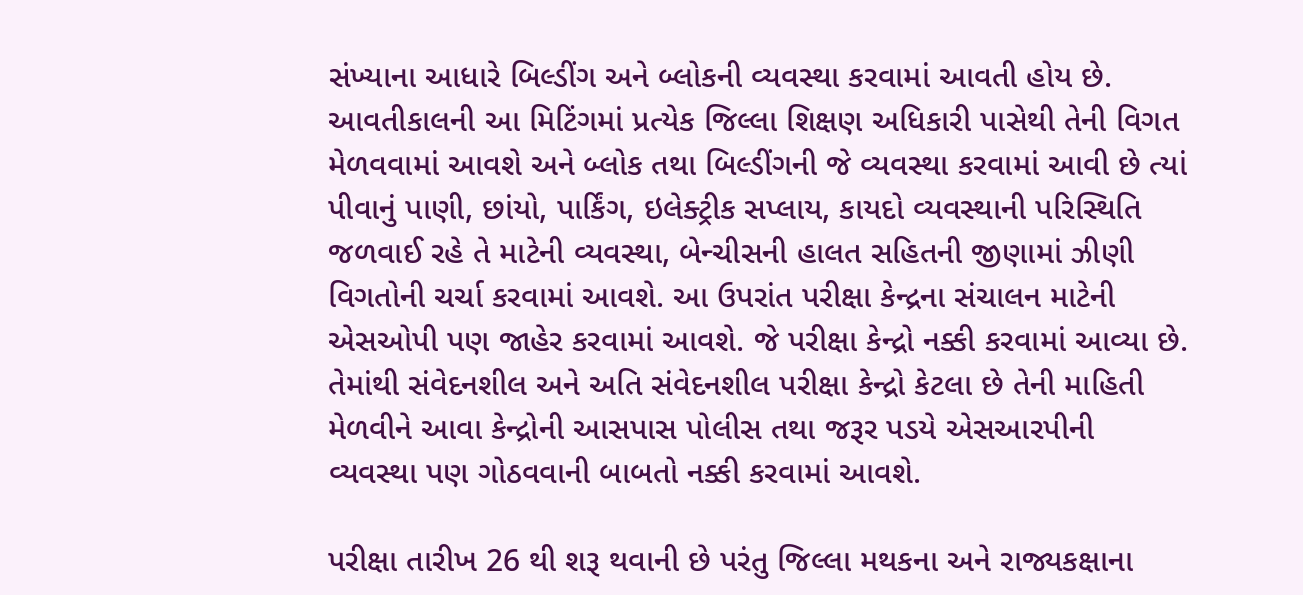સંખ્યાના આધારે બિલ્ડીંગ અને બ્લોકની વ્યવસ્થા કરવામાં આવતી હોય છે. આવતીકાલની આ મિટિંગમાં પ્રત્યેક જિલ્લા શિક્ષણ અધિકારી પાસેથી તેની વિગત મેળવવામાં આવશે અને બ્લોક તથા બિલ્ડીંગની જે વ્યવસ્થા કરવામાં આવી છે ત્યાં પીવાનું પાણી, છાંયો, પાર્કિંગ, ઇલેક્ટ્રીક સપ્લાય, કાયદો વ્યવસ્થાની પરિસ્થિતિ જળવાઈ રહે તે માટેની વ્યવસ્થા, બેન્ચીસની હાલત સહિતની જીણામાં ઝીણી વિગતોની ચર્ચા કરવામાં આવશે. આ ઉપરાંત પરીક્ષા કેન્દ્રના સંચાલન માટેની એસઓપી પણ જાહેર કરવામાં આવશે. જે પરીક્ષા કેન્દ્રો નક્કી કરવામાં આવ્યા છે. તેમાંથી સંવેદનશીલ અને અતિ સંવેદનશીલ પરીક્ષા કેન્દ્રો કેટલા છે તેની માહિતી મેળવીને આવા કેન્દ્રોની આસપાસ પોલીસ તથા જરૂર પડયે એસઆરપીની વ્યવસ્થા પણ ગોઠવવાની બાબતો નક્કી કરવામાં આવશે.

પરીક્ષા તારીખ 26 થી શરૂ થવાની છે પરંતુ જિલ્લા મથકના અને રાજ્યકક્ષાના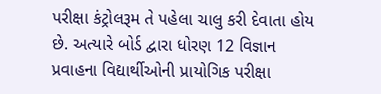પરીક્ષા કંટ્રોલરૂમ તે પહેલા ચાલુ કરી દેવાતા હોય છે. અત્યારે બોર્ડ દ્વારા ધોરણ 12 વિજ્ઞાન પ્રવાહના વિદ્યાર્થીઓની પ્રાયોગિક પરીક્ષા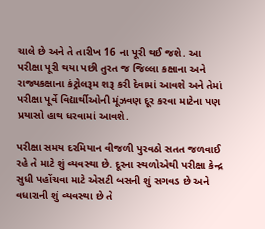ચાલે છે અને તે તારીખ 16 ના પૂરી થઈ જશે. આ પરીક્ષા પૂરી થયા પછી તુરત જ જિલ્લા કક્ષાના અને રાજ્યકક્ષાના કંટ્રોલરૂમ શરૂ કરી દેવામાં આવશે અને તેમાં પરીક્ષા પૂર્વે વિદ્યાર્થીઓની મૂંઝવણ દૂર કરવા માટેના પણ પ્રયાસો હાથ ધરવામાં આવશે.

પરીક્ષા સમય દરમિયાન વીજળી પુરવઠો સતત જળવાઈ રહે તે માટે શું વ્યવસ્થા છે. દૂરના સ્થળોએથી પરીક્ષા કેન્દ્ર સુધી પહોંચવા માટે એસટી બસની શું સગવડ છે અને વધારાની શું વ્યવસ્થા છે તે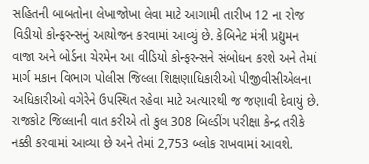સહિતની બાબતોના લેખાજોખા લેવા માટે આગામી તારીખ 12 ના રોજ વિડીયો કોન્ફરન્સનું આયોજન કરવામાં આવ્યું છે. કેબિનેટ મંત્રી પ્રદ્યુમન વાજા અને બોર્ડના ચેરમેન આ વીડિયો કોન્ફરન્સને સંબોધન કરશે અને તેમાં માર્ગ મકાન વિભાગ પોલીસ જિલ્લા શિક્ષણાધિકારીઓ પીજીવીસીએલના અધિકારીઓ વગેરેને ઉપસ્થિત રહેવા માટે અત્યારથી જ જણાવી દેવાયું છે. રાજકોટ જિલ્લાની વાત કરીએ તો કુલ 308 બિલ્ડીંગ પરીક્ષા કેન્દ્ર તરીકે નક્કી કરવામાં આવ્યા છે અને તેમાં 2,753 બ્લોક રાખવામાં આવશે.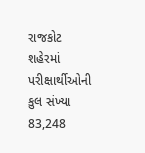રાજકોટ શહેરમાં પરીક્ષાર્થીઓની કુલ સંખ્યા 83,248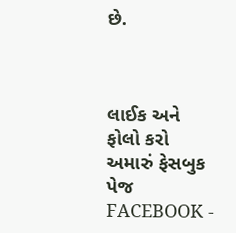છે.



લાઈક અને ફોલો કરો અમારું ફેસબુક પેજ FACEBOOK -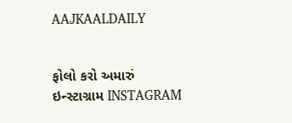AAJKAALDAILY


ફોલો કરો અમારું ઇન્સ્ટાગ્રામ INSTAGRAM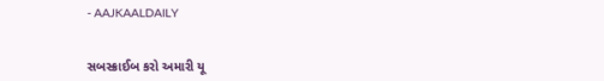- AAJKAALDAILY


સબસ્ક્રાઈબ કરો અમારી યૂ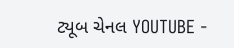ટ્યૂબ ચેનલ YOUTUBE -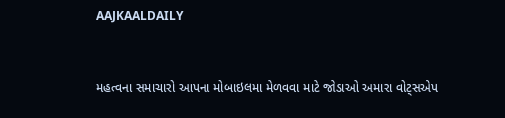AAJKAALDAILY


મહત્વના સમાચારો આપના મોબાઇલમા મેળવવા માટે જોડાઓ અમારા વોટ્સએપ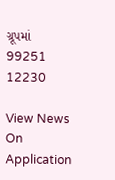ગ્રૂપમાં  99251 12230

View News On Application